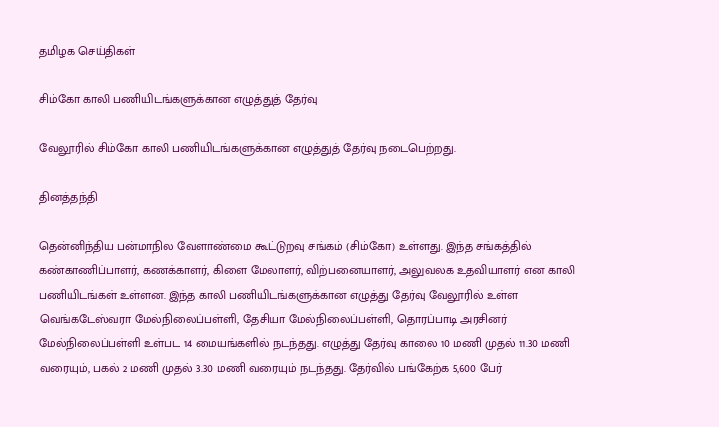தமிழக செய்திகள்

சிம்கோ காலி பணியிடங்களுக்கான எழுத்துத் தேர்வு

வேலூரில் சிம்கோ காலி பணியிடங்களுக்கான எழுத்துத் தேர்வு நடைபெற்றது.

தினத்தந்தி

தென்னிந்திய பன்மாநில வேளாண்மை கூட்டுறவு சங்கம் (சிம்கோ) உள்ளது. இந்த சங்கத்தில் கண்காணிப்பாளர், கணக்காளர், கிளை மேலாளர், விற்பனையாளர், அலுவலக உதவியாளர் என காலி பணியிடங்கள் உள்ளன. இந்த காலி பணியிடங்களுக்கான எழுத்து தேர்வு வேலூரில் உள்ள வெங்கடேஸ்வரா மேல்நிலைப்பள்ளி, தேசியா மேல்நிலைப்பள்ளி, தொரப்பாடி அரசினர் மேல்நிலைப்பள்ளி உள்பட 14 மையங்களில் நடந்தது. எழுத்து தேர்வு காலை 10 மணி முதல் 11.30 மணி வரையும், பகல் 2 மணி முதல் 3.30 மணி வரையும் நடந்தது. தேர்வில் பங்கேற்க 5,600 பேர்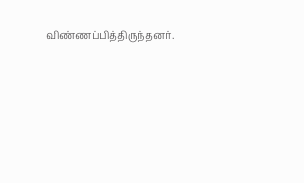விண்ணப்பித்திருந்தனர்.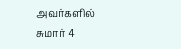அவர்களில் சுமார் 4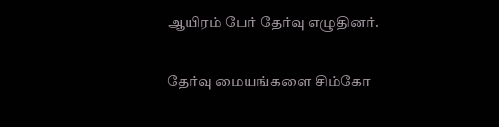ஆயிரம் பேர் தேர்வு எழுதினர்.

தேர்வு மையங்களை சிம்கோ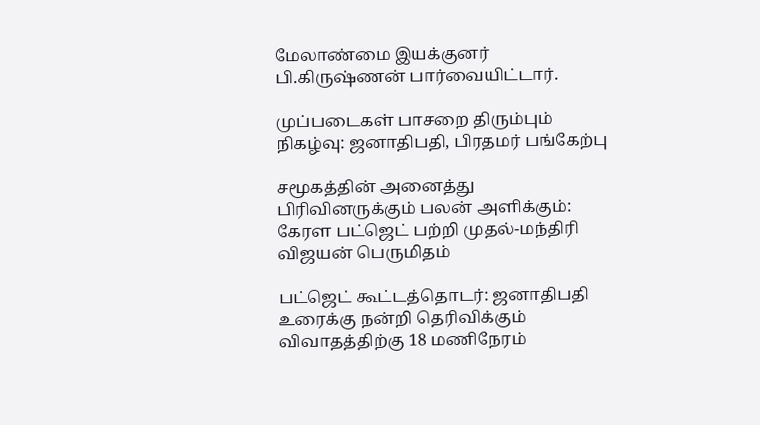மேலாண்மை இயக்குனர் பி.கிருஷ்ணன் பார்வையிட்டார்.

முப்படைகள் பாசறை திரும்பும் நிகழ்வு: ஜனாதிபதி, பிரதமர் பங்கேற்பு

சமூகத்தின் அனைத்து பிரிவினருக்கும் பலன் அளிக்கும்: கேரள பட்ஜெட் பற்றி முதல்-மந்திரி விஜயன் பெருமிதம்

பட்ஜெட் கூட்டத்தொடர்: ஜனாதிபதி உரைக்கு நன்றி தெரிவிக்கும் விவாதத்திற்கு 18 மணிநேரம்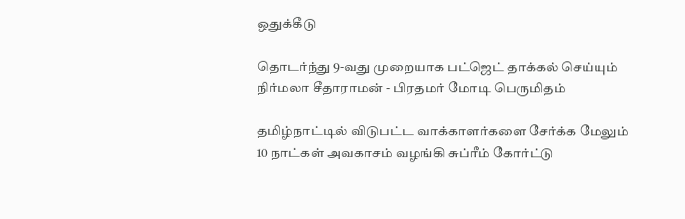ஒதுக்கீடு

தொடர்ந்து 9-வது முறையாக பட்ஜெட் தாக்கல் செய்யும் நிர்மலா சீதாராமன் - பிரதமர் மோடி பெருமிதம்

தமிழ்நாட்டில் விடுபட்ட வாக்காளர்களை சேர்க்க மேலும் 10 நாட்கள் அவகாசம் வழங்கி சுப்ரீம் கோர்ட்டு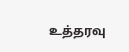உத்தரவு